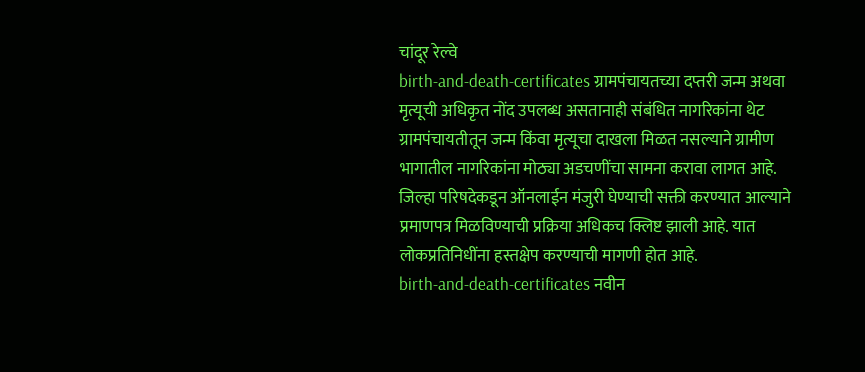चांदूर रेल्वे
birth-and-death-certificates ग्रामपंचायतच्या दप्तरी जन्म अथवा मृत्यूची अधिकृत नोंद उपलब्ध असतानाही संबंधित नागरिकांना थेट ग्रामपंचायतीतून जन्म किंवा मृत्यूचा दाखला मिळत नसल्याने ग्रामीण भागातील नागरिकांना मोठ्या अडचणींचा सामना करावा लागत आहे. जिल्हा परिषदेकडून ऑनलाईन मंजुरी घेण्याची सक्ती करण्यात आल्याने प्रमाणपत्र मिळविण्याची प्रक्रिया अधिकच क्लिष्ट झाली आहे. यात लोकप्रतिनिधींना हस्तक्षेप करण्याची मागणी होत आहे.
birth-and-death-certificates नवीन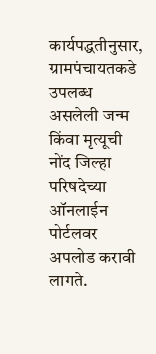कार्यपद्धतीनुसार, ग्रामपंचायतकडे उपलब्ध असलेली जन्म किंवा मृत्यूची नोंद जिल्हा परिषदेच्या ऑनलाईन पोर्टलवर अपलोड करावी लागते.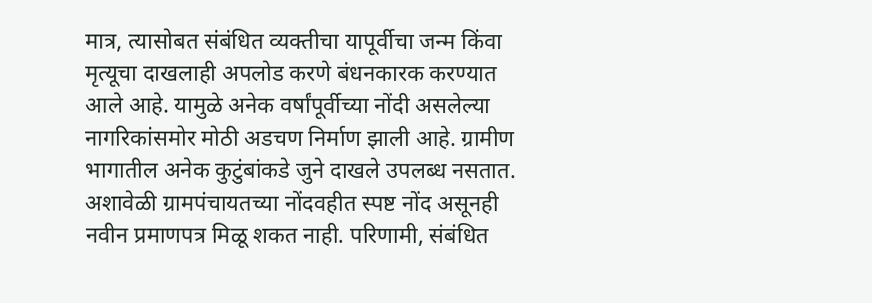मात्र, त्यासोबत संबंधित व्यक्तीचा यापूर्वीचा जन्म किंवा मृत्यूचा दाखलाही अपलोड करणे बंधनकारक करण्यात आले आहे. यामुळे अनेक वर्षांपूर्वीच्या नोंदी असलेल्या नागरिकांसमोर मोठी अडचण निर्माण झाली आहे. ग्रामीण भागातील अनेक कुटुंबांकडे जुने दाखले उपलब्ध नसतात. अशावेळी ग्रामपंचायतच्या नोंदवहीत स्पष्ट नोंद असूनही नवीन प्रमाणपत्र मिळू शकत नाही. परिणामी, संबंधित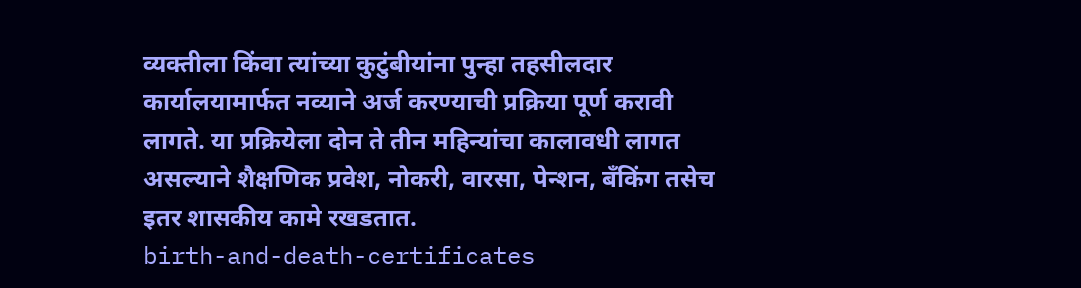व्यक्तीला किंवा त्यांच्या कुटुंबीयांना पुन्हा तहसीलदार कार्यालयामार्फत नव्याने अर्ज करण्याची प्रक्रिया पूर्ण करावी लागते. या प्रक्रियेला दोन ते तीन महिन्यांचा कालावधी लागत असल्याने शैक्षणिक प्रवेश, नोकरी, वारसा, पेन्शन, बँकिंग तसेच इतर शासकीय कामे रखडतात.
birth-and-death-certificates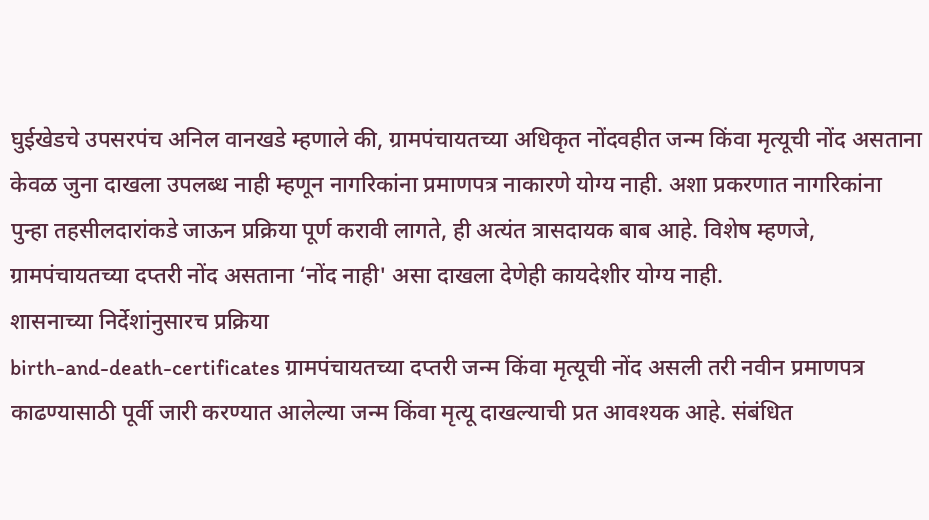घुईखेडचे उपसरपंच अनिल वानखडे म्हणाले की, ग्रामपंचायतच्या अधिकृत नोंदवहीत जन्म किंवा मृत्यूची नोंद असताना केवळ जुना दाखला उपलब्ध नाही म्हणून नागरिकांना प्रमाणपत्र नाकारणे योग्य नाही. अशा प्रकरणात नागरिकांना पुन्हा तहसीलदारांकडे जाऊन प्रक्रिया पूर्ण करावी लागते, ही अत्यंत त्रासदायक बाब आहे. विशेष म्हणजे, ग्रामपंचायतच्या दप्तरी नोंद असताना ‘नोंद नाही' असा दाखला देणेही कायदेशीर योग्य नाही.
शासनाच्या निर्देशांनुसारच प्रक्रिया
birth-and-death-certificates ग्रामपंचायतच्या दप्तरी जन्म किंवा मृत्यूची नोंद असली तरी नवीन प्रमाणपत्र काढण्यासाठी पूर्वी जारी करण्यात आलेल्या जन्म किंवा मृत्यू दाखल्याची प्रत आवश्यक आहे. संबंधित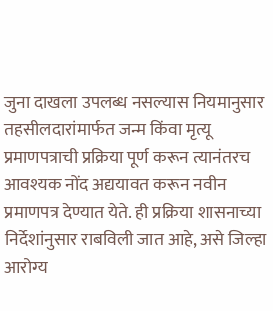जुना दाखला उपलब्ध नसल्यास नियमानुसार तहसीलदारांमार्फत जन्म किंवा मृत्यू प्रमाणपत्राची प्रक्रिया पूर्ण करून त्यानंतरच आवश्यक नोंद अद्ययावत करून नवीन प्रमाणपत्र देण्यात येते. ही प्रक्रिया शासनाच्या निर्देशांनुसार राबविली जात आहे, असे जिल्हा आरोग्य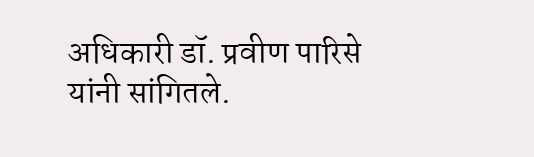अधिकारी डॉ. प्रवीण पारिसे यांनी सांगितले.